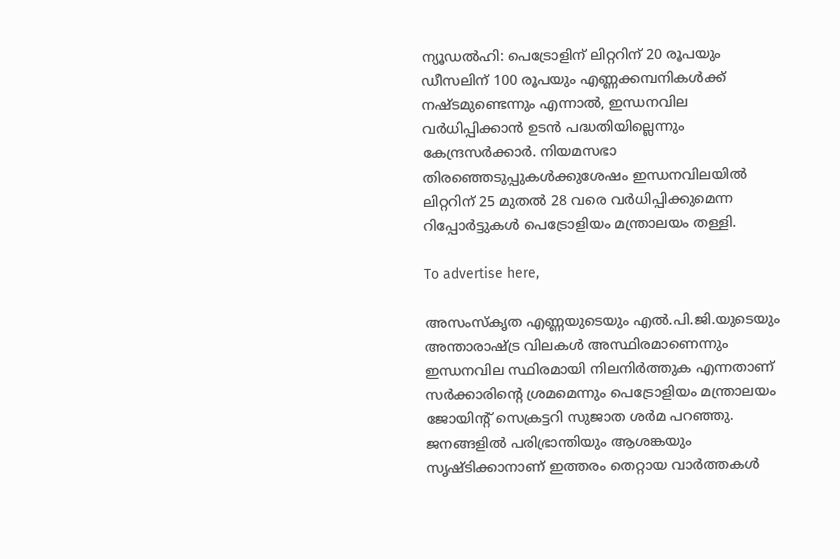ന്യൂഡൽഹി: പെട്രോളിന് ലിറ്ററിന് 20 രൂപയും ഡീസലിന് 100 രൂപയും എണ്ണക്കമ്പനികൾക്ക് നഷ്ടമുണ്ടെന്നും എന്നാൽ, ഇന്ധനവില വർധിപ്പിക്കാൻ ഉടൻ പദ്ധതിയില്ലെന്നും കേന്ദ്രസർക്കാർ. നിയമസഭാ തിരഞ്ഞെടുപ്പുകൾക്കുശേഷം ഇന്ധനവിലയിൽ ലിറ്ററിന് 25 മുതൽ 28 വരെ വർധിപ്പിക്കുമെന്ന റിപ്പോർട്ടുകൾ പെട്രോളിയം മന്ത്രാലയം തള്ളി.

To advertise here,

അസംസ്കൃത എണ്ണയുടെയും എൽ.പി.ജി.യുടെയും അന്താരാഷ്ട്ര വിലകൾ അസ്ഥിരമാണെന്നും ഇന്ധനവില സ്ഥിരമായി നിലനിർത്തുക എന്നതാണ് സർക്കാരിന്റെ ശ്രമമെന്നും പെട്രോളിയം മന്ത്രാലയം ജോയിന്റ്‌ സെക്രട്ടറി സുജാത ശർമ പറഞ്ഞു. ജനങ്ങളിൽ പരിഭ്രാന്തിയും ആശങ്കയും സൃഷ്ടിക്കാനാണ് ഇത്തരം തെറ്റായ വാർത്തകൾ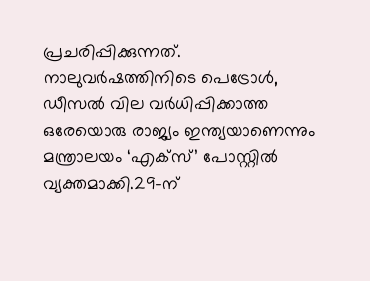പ്രചരിപ്പിക്കുന്നത്. നാലുവർഷത്തിനിടെ പെട്രോൾ, ഡീസൽ വില വർധിപ്പിക്കാത്ത ഒരേയൊരു രാജ്യം ഇന്ത്യയാണെന്നും മന്ത്രാലയം ‘എക്‌സ്’ പോസ്റ്റിൽ വ്യക്തമാക്കി.29-ന്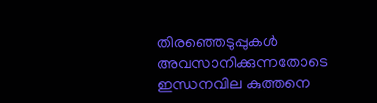തിരഞ്ഞെടുപ്പുകൾ അവസാനിക്കുന്നതോടെ ഇന്ധനവില കുത്തനെ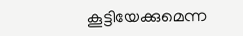കൂട്ടിയേക്കുമെന്ന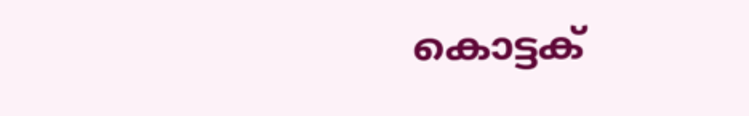കൊട്ടക്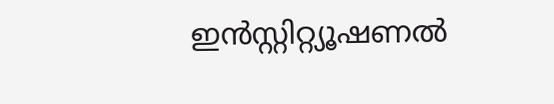ഇൻസ്റ്റിറ്റ്യൂഷണൽ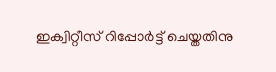ഇക്വിറ്റീസ് റിപ്പോർട്ട് ചെയ്തതിനു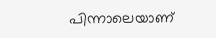പിന്നാലെയാണ്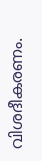വിശദീകരണം.